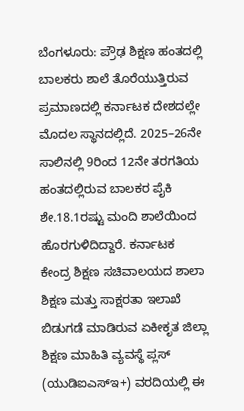ಬೆಂಗಳೂರು: ಪ್ರೌಢ ಶಿಕ್ಷಣ ಹಂತದಲ್ಲಿ ಬಾಲಕರು ಶಾಲೆ ತೊರೆಯುತ್ತಿರುವ ಪ್ರಮಾಣದಲ್ಲಿ ಕರ್ನಾಟಕ ದೇಶದಲ್ಲೇ ಮೊದಲ ಸ್ಥಾನದಲ್ಲಿದೆ. 2025–26ನೇ ಸಾಲಿನಲ್ಲಿ 9ರಿಂದ 12ನೇ ತರಗತಿಯ ಹಂತದಲ್ಲಿರುವ ಬಾಲಕರ ಪೈಕಿ ಶೇ.18.1ರಷ್ಟು ಮಂದಿ ಶಾಲೆಯಿಂದ ಹೊರಗುಳಿದಿದ್ದಾರೆ. ಕರ್ನಾಟಕ
ಕೇಂದ್ರ ಶಿಕ್ಷಣ ಸಚಿವಾಲಯದ ಶಾಲಾ ಶಿಕ್ಷಣ ಮತ್ತು ಸಾಕ್ಷರತಾ ಇಲಾಖೆ ಬಿಡುಗಡೆ ಮಾಡಿರುವ ಏಕೀಕೃತ ಜಿಲ್ಲಾ ಶಿಕ್ಷಣ ಮಾಹಿತಿ ವ್ಯವಸ್ಥೆ ಪ್ಲಸ್ (ಯುಡಿಐಎಸ್ಇ+) ವರದಿಯಲ್ಲಿ ಈ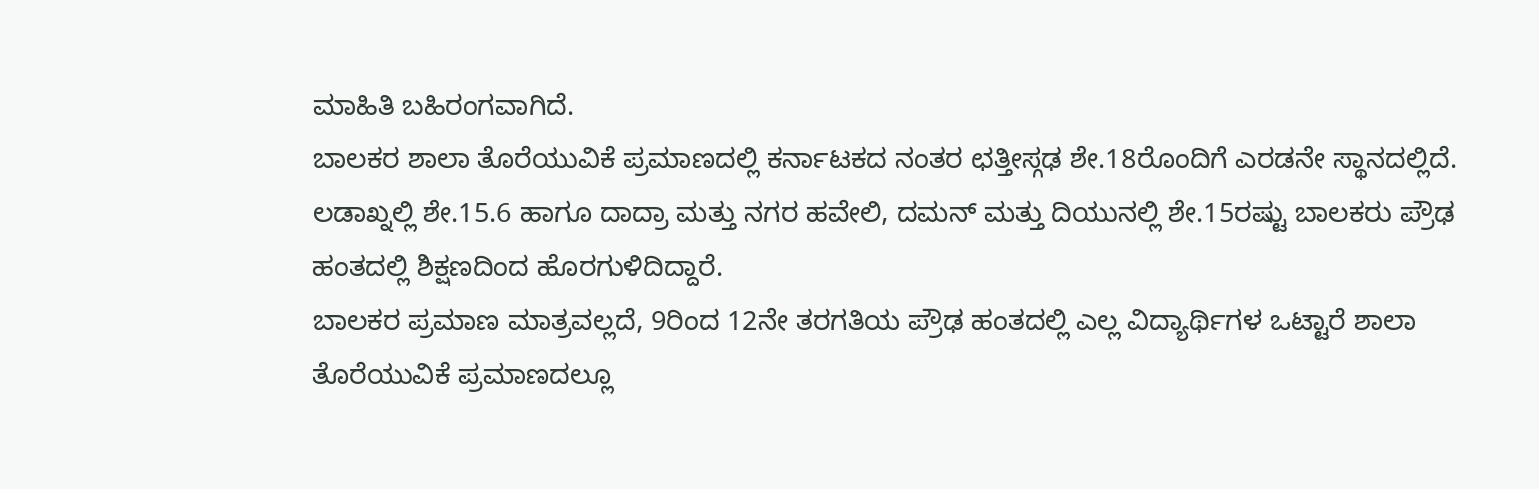ಮಾಹಿತಿ ಬಹಿರಂಗವಾಗಿದೆ.
ಬಾಲಕರ ಶಾಲಾ ತೊರೆಯುವಿಕೆ ಪ್ರಮಾಣದಲ್ಲಿ ಕರ್ನಾಟಕದ ನಂತರ ಛತ್ತೀಸ್ಗಢ ಶೇ.18ರೊಂದಿಗೆ ಎರಡನೇ ಸ್ಥಾನದಲ್ಲಿದೆ. ಲಡಾಖ್ನಲ್ಲಿ ಶೇ.15.6 ಹಾಗೂ ದಾದ್ರಾ ಮತ್ತು ನಗರ ಹವೇಲಿ, ದಮನ್ ಮತ್ತು ದಿಯುನಲ್ಲಿ ಶೇ.15ರಷ್ಟು ಬಾಲಕರು ಪ್ರೌಢ ಹಂತದಲ್ಲಿ ಶಿಕ್ಷಣದಿಂದ ಹೊರಗುಳಿದಿದ್ದಾರೆ.
ಬಾಲಕರ ಪ್ರಮಾಣ ಮಾತ್ರವಲ್ಲದೆ, 9ರಿಂದ 12ನೇ ತರಗತಿಯ ಪ್ರೌಢ ಹಂತದಲ್ಲಿ ಎಲ್ಲ ವಿದ್ಯಾರ್ಥಿಗಳ ಒಟ್ಟಾರೆ ಶಾಲಾ ತೊರೆಯುವಿಕೆ ಪ್ರಮಾಣದಲ್ಲೂ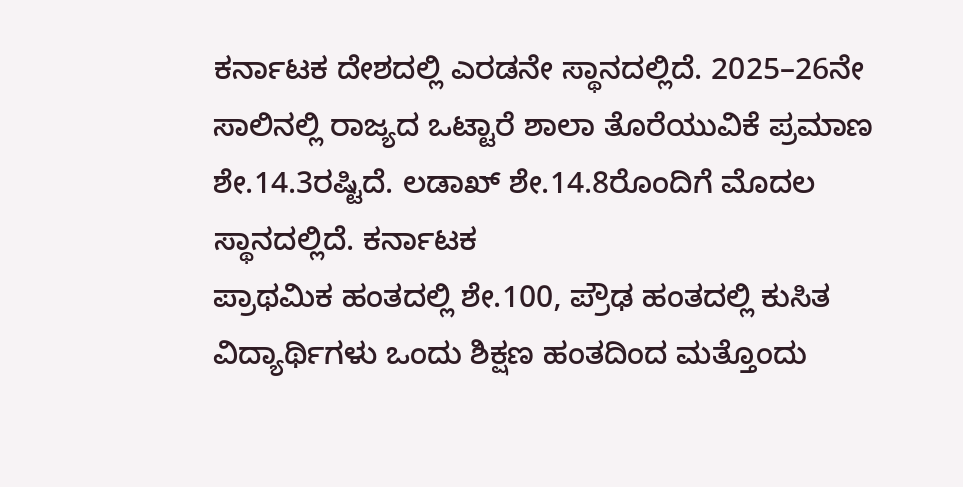ಕರ್ನಾಟಕ ದೇಶದಲ್ಲಿ ಎರಡನೇ ಸ್ಥಾನದಲ್ಲಿದೆ. 2025–26ನೇ ಸಾಲಿನಲ್ಲಿ ರಾಜ್ಯದ ಒಟ್ಟಾರೆ ಶಾಲಾ ತೊರೆಯುವಿಕೆ ಪ್ರಮಾಣ ಶೇ.14.3ರಷ್ಟಿದೆ. ಲಡಾಖ್ ಶೇ.14.8ರೊಂದಿಗೆ ಮೊದಲ ಸ್ಥಾನದಲ್ಲಿದೆ. ಕರ್ನಾಟಕ
ಪ್ರಾಥಮಿಕ ಹಂತದಲ್ಲಿ ಶೇ.100, ಪ್ರೌಢ ಹಂತದಲ್ಲಿ ಕುಸಿತ
ವಿದ್ಯಾರ್ಥಿಗಳು ಒಂದು ಶಿಕ್ಷಣ ಹಂತದಿಂದ ಮತ್ತೊಂದು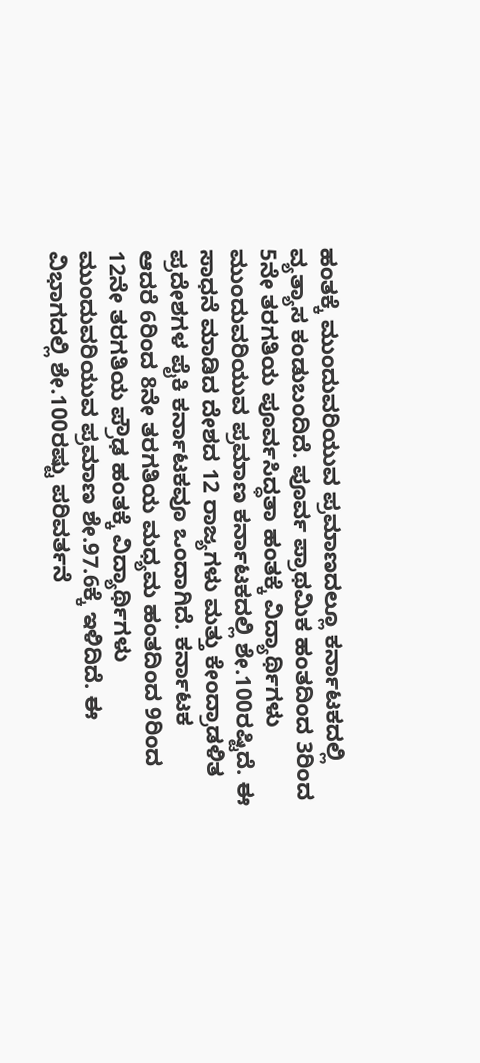ಹಂತಕ್ಕೆ ಮುಂದುವರಿಯುವ ಪ್ರಮಾಣದಲ್ಲೂ ಕರ್ನಾಟಕದಲ್ಲಿ ವ್ಯತ್ಯಾಸ ಕಂಡುಬಂದಿದೆ. ಪೂರ್ವ ಪ್ರಾಥಮಿಕ ಹಂತದಿಂದ 3ರಿಂದ 5ನೇ ತರಗತಿಯ ಪೂರ್ವಸಿದ್ಧತಾ ಹಂತಕ್ಕೆ ವಿದ್ಯಾರ್ಥಿಗಳು ಮುಂದುವರಿಯುವ ಪ್ರಮಾಣ ಕರ್ನಾಟಕದಲ್ಲಿ ಶೇ.100ರಷ್ಟಿದೆ. ಈ ಸಾಧನೆ ಮಾಡಿದ ದೇಶದ 12 ರಾಜ್ಯಗಳು ಮತ್ತು ಕೇಂದ್ರಾಡಳಿತ ಪ್ರದೇಶಗಳ ಪೈಕಿ ಕರ್ನಾಟಕವೂ ಒಂದಾಗಿದೆ. ಕರ್ನಾಟಕ
ಆದರೆ 6ರಿಂದ 8ನೇ ತರಗತಿಯ ಮಧ್ಯಮ ಹಂತದಿಂದ 9ರಿಂದ 12ನೇ ತರಗತಿಯ ಪ್ರೌಢ ಹಂತಕ್ಕೆ ವಿದ್ಯಾರ್ಥಿಗಳು ಮುಂದುವರಿಯುವ ಪ್ರಮಾಣ ಶೇ.97.6ಕ್ಕೆ ಇಳಿದಿದೆ. ಈ ವಿಭಾಗದಲ್ಲಿ ಶೇ.100ರಷ್ಟು ಪರಿವರ್ತನೆ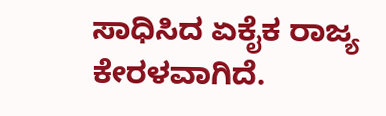ಸಾಧಿಸಿದ ಏಕೈಕ ರಾಜ್ಯ ಕೇರಳವಾಗಿದೆ.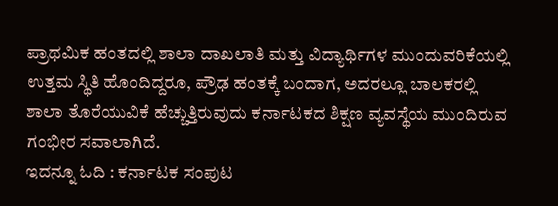ಪ್ರಾಥಮಿಕ ಹಂತದಲ್ಲಿ ಶಾಲಾ ದಾಖಲಾತಿ ಮತ್ತು ವಿದ್ಯಾರ್ಥಿಗಳ ಮುಂದುವರಿಕೆಯಲ್ಲಿ ಉತ್ತಮ ಸ್ಥಿತಿ ಹೊಂದಿದ್ದರೂ, ಪ್ರೌಢ ಹಂತಕ್ಕೆ ಬಂದಾಗ, ಅದರಲ್ಲೂ ಬಾಲಕರಲ್ಲಿ ಶಾಲಾ ತೊರೆಯುವಿಕೆ ಹೆಚ್ಚುತ್ತಿರುವುದು ಕರ್ನಾಟಕದ ಶಿಕ್ಷಣ ವ್ಯವಸ್ಥೆಯ ಮುಂದಿರುವ ಗಂಭೀರ ಸವಾಲಾಗಿದೆ.
ಇದನ್ನೂ ಓದಿ : ಕರ್ನಾಟಕ ಸಂಪುಟ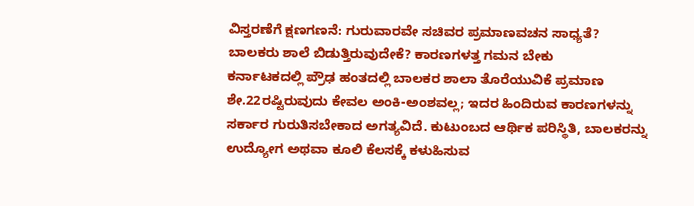ವಿಸ್ತರಣೆಗೆ ಕ್ಷಣಗಣನೆ: ಗುರುವಾರವೇ ಸಚಿವರ ಪ್ರಮಾಣವಚನ ಸಾಧ್ಯತೆ?
ಬಾಲಕರು ಶಾಲೆ ಬಿಡುತ್ತಿರುವುದೇಕೆ? ಕಾರಣಗಳತ್ತ ಗಮನ ಬೇಕು
ಕರ್ನಾಟಕದಲ್ಲಿ ಪ್ರೌಢ ಹಂತದಲ್ಲಿ ಬಾಲಕರ ಶಾಲಾ ತೊರೆಯುವಿಕೆ ಪ್ರಮಾಣ ಶೇ.22ರಷ್ಟಿರುವುದು ಕೇವಲ ಅಂಕಿ-ಅಂಶವಲ್ಲ; ಇದರ ಹಿಂದಿರುವ ಕಾರಣಗಳನ್ನು ಸರ್ಕಾರ ಗುರುತಿಸಬೇಕಾದ ಅಗತ್ಯವಿದೆ. ಕುಟುಂಬದ ಆರ್ಥಿಕ ಪರಿಸ್ಥಿತಿ, ಬಾಲಕರನ್ನು ಉದ್ಯೋಗ ಅಥವಾ ಕೂಲಿ ಕೆಲಸಕ್ಕೆ ಕಳುಹಿಸುವ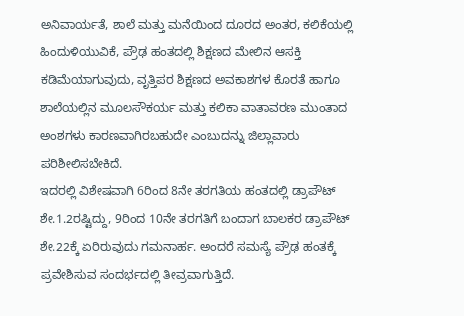ಅನಿವಾರ್ಯತೆ, ಶಾಲೆ ಮತ್ತು ಮನೆಯಿಂದ ದೂರದ ಅಂತರ, ಕಲಿಕೆಯಲ್ಲಿ ಹಿಂದುಳಿಯುವಿಕೆ, ಪ್ರೌಢ ಹಂತದಲ್ಲಿ ಶಿಕ್ಷಣದ ಮೇಲಿನ ಆಸಕ್ತಿ ಕಡಿಮೆಯಾಗುವುದು, ವೃತ್ತಿಪರ ಶಿಕ್ಷಣದ ಅವಕಾಶಗಳ ಕೊರತೆ ಹಾಗೂ ಶಾಲೆಯಲ್ಲಿನ ಮೂಲಸೌಕರ್ಯ ಮತ್ತು ಕಲಿಕಾ ವಾತಾವರಣ ಮುಂತಾದ ಅಂಶಗಳು ಕಾರಣವಾಗಿರಬಹುದೇ ಎಂಬುದನ್ನು ಜಿಲ್ಲಾವಾರು ಪರಿಶೀಲಿಸಬೇಕಿದೆ.
ಇದರಲ್ಲಿ ವಿಶೇಷವಾಗಿ 6ರಿಂದ 8ನೇ ತರಗತಿಯ ಹಂತದಲ್ಲಿ ಡ್ರಾಪೌಟ್ ಶೇ.1.2ರಷ್ಟಿದ್ದು, 9ರಿಂದ 10ನೇ ತರಗತಿಗೆ ಬಂದಾಗ ಬಾಲಕರ ಡ್ರಾಪೌಟ್ ಶೇ.22ಕ್ಕೆ ಏರಿರುವುದು ಗಮನಾರ್ಹ. ಅಂದರೆ ಸಮಸ್ಯೆ ಪ್ರೌಢ ಹಂತಕ್ಕೆ ಪ್ರವೇಶಿಸುವ ಸಂದರ್ಭದಲ್ಲಿ ತೀವ್ರವಾಗುತ್ತಿದೆ.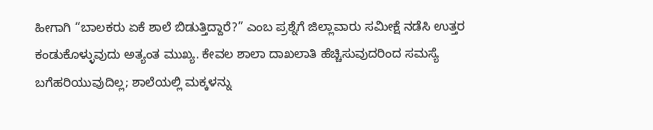ಹೀಗಾಗಿ “ಬಾಲಕರು ಏಕೆ ಶಾಲೆ ಬಿಡುತ್ತಿದ್ದಾರೆ?” ಎಂಬ ಪ್ರಶ್ನೆಗೆ ಜಿಲ್ಲಾವಾರು ಸಮೀಕ್ಷೆ ನಡೆಸಿ ಉತ್ತರ ಕಂಡುಕೊಳ್ಳುವುದು ಅತ್ಯಂತ ಮುಖ್ಯ. ಕೇವಲ ಶಾಲಾ ದಾಖಲಾತಿ ಹೆಚ್ಚಿಸುವುದರಿಂದ ಸಮಸ್ಯೆ ಬಗೆಹರಿಯುವುದಿಲ್ಲ; ಶಾಲೆಯಲ್ಲಿ ಮಕ್ಕಳನ್ನು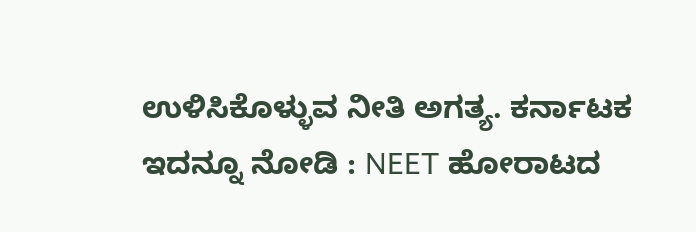ಉಳಿಸಿಕೊಳ್ಳುವ ನೀತಿ ಅಗತ್ಯ. ಕರ್ನಾಟಕ
ಇದನ್ನೂ ನೋಡಿ : NEET ಹೋರಾಟದ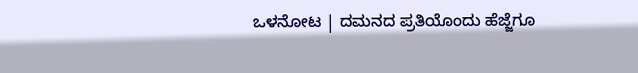ಒಳನೋಟ | ದಮನದ ಪ್ರತಿಯೊಂದು ಹೆಜ್ಜೆಗೂ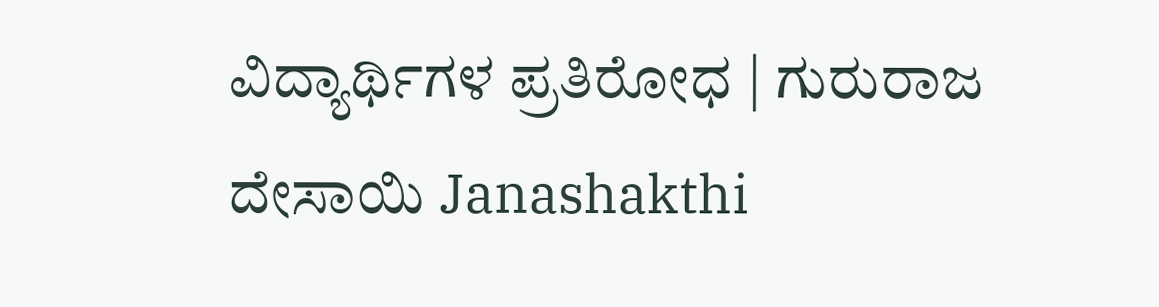ವಿದ್ಯಾರ್ಥಿಗಳ ಪ್ರತಿರೋಧ | ಗುರುರಾಜ ದೇಸಾಯಿ Janashakthi